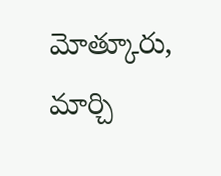మోత్కూరు, మార్చి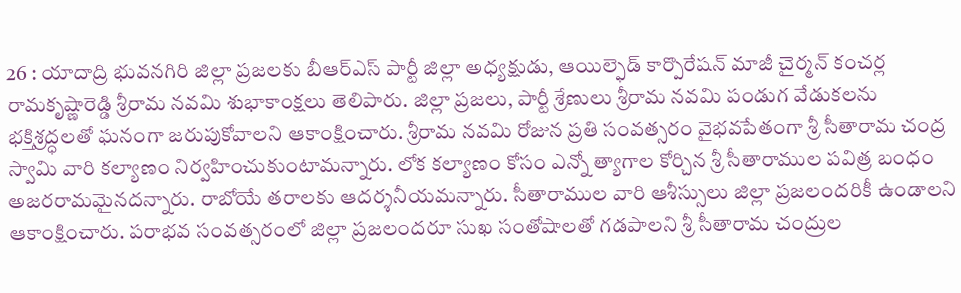26 : యాదాద్రి భువనగిరి జిల్లా ప్రజలకు బీఆర్ఎస్ పార్టీ జిల్లా అధ్యక్షుడు, ఆయిల్ఫెడ్ కార్పొరేషన్ మాజీ చైర్మన్ కంచర్ల రామకృష్ణారెడ్డి శ్రీరామ నవమి శుభాకాంక్షలు తెలిపారు. జిల్లా ప్రజలు, పార్టీ శ్రేణులు శ్రీరామ నవమి పండుగ వేడుకలను భక్తిశ్రద్ధలతో ఘనంగా జరుపుకోవాలని ఆకాంక్షించారు. శ్రీరామ నవమి రోజున ప్రతి సంవత్సరం వైభవపేతంగా శ్రీ సీతారామ చంద్ర స్వామి వారి కల్యాణం నిర్వహించుకుంటామన్నారు. లోక కల్యాణం కోసం ఎన్నో త్యాగాల కోర్చిన శ్రీ సీతారాముల పవిత్ర బంధం అజరరామమైనదన్నారు. రాబోయే తరాలకు ఆదర్శనీయమన్నారు. సీతారాముల వారి ఆశీస్సులు జిల్లా ప్రజలందరికీ ఉండాలని ఆకాంక్షించారు. పరాభవ సంవత్సరంలో జిల్లా ప్రజలందరూ సుఖ సంతోషాలతో గడపాలని శ్రీ సీతారామ చంద్రుల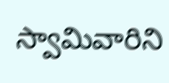స్వామివారిని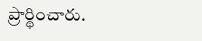ప్రార్థించారు.